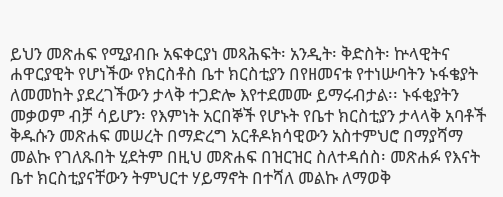ይህን መጽሐፍ የሚያብቡ አፍቀርያነ መጻሕፍት፡ አንዲት፡ ቅድስት፡ ኵላዊትና ሐዋርያዊት የሆነችው የክርስቶስ ቤተ ክርስቲያን በየዘመናቱ የተነሡባትን ኑፋቄያት ለመመከት ያደረገችውን ታላቅ ተጋድሎ እየተደመሙ ይማሩብታል፡፡ ኑፋቂያትን መቃወም ብቻ ሳይሆን፡ የእምነት አርበኞች የሆኑት የቤተ ክርስቲያን ታላላቅ አባቶች ቅዱሱን መጽሐፍ መሠረት በማድረግ አርቶዶክሳዊውን አስተምህሮ በማያሻማ መልኩ የገለጹበት ሂደትም በዚህ መጽሐፍ በዝርዝር ስለተዳሰስ፡ መጽሐፉ የእናት ቤተ ክርስቲያናቸውን ትምህርተ ሃይማኖት በተሻለ መልኩ ለማወቅ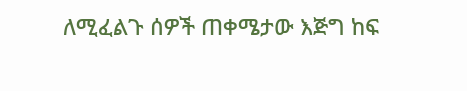ለሚፈልጉ ሰዎች ጠቀሜታው እጅግ ከፍ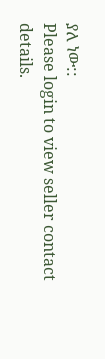ያለ ነው::
Please login to view seller contact details.